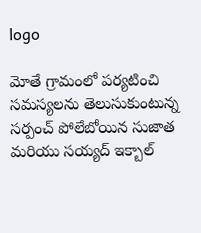logo

మోతే గ్రామంలో పర్యటించి సమస్యలను తెలుసుకుంటున్న సర్పంచ్ పోలేబోయిన సుజాత మరియు సయ్యద్ ఇక్బాల్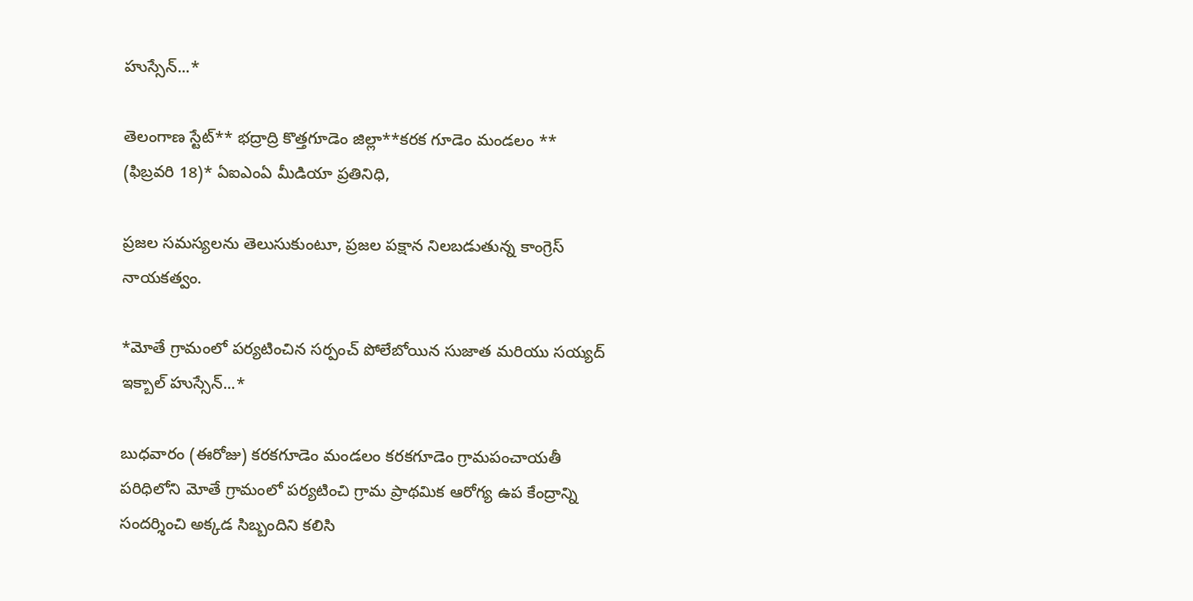హుస్సేన్...*

తెలంగాణ స్టేట్** భద్రాద్రి కొత్తగూడెం జిల్లా**కరక గూడెం మండలం **
(ఫిబ్రవరి 18)* ఏఐఎంఏ మీడియా ప్రతినిధి,

ప్రజల సమస్యలను తెలుసుకుంటూ, ప్రజల పక్షాన నిలబడుతున్న కాంగ్రెస్ నాయకత్వం.

*మోతే గ్రామంలో పర్యటించిన సర్పంచ్ పోలేబోయిన సుజాత మరియు సయ్యద్ ఇక్బాల్ హుస్సేన్...*

బుధవారం (ఈరోజు) కరకగూడెం మండలం కరకగూడెం గ్రామపంచాయతీ పరిధిలోని మోతే గ్రామంలో పర్యటించి గ్రామ ప్రాథమిక ఆరోగ్య ఉప కేంద్రాన్ని సందర్శించి అక్కడ సిబ్బందిని కలిసి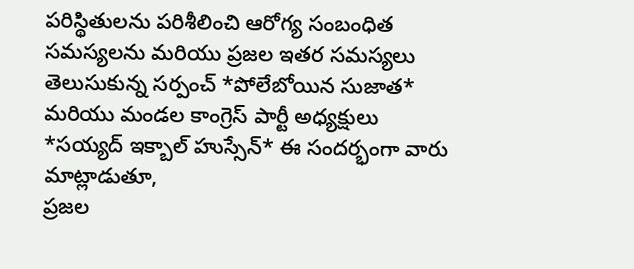పరిస్థితులను పరిశీలించి ఆరోగ్య సంబంధిత సమస్యలను మరియు ప్రజల ఇతర సమస్యలు తెలుసుకున్న సర్పంచ్ *పోలేబోయిన సుజాత* మరియు మండల కాంగ్రెస్ పార్టీ అధ్యక్షులు *సయ్యద్ ఇక్బాల్ హుస్సేన్* ఈ సందర్భంగా వారు మాట్లాడుతూ,
ప్రజల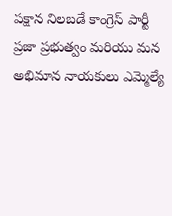పక్షాన నిలబడే కాంగ్రెస్ పార్టీ ప్రజా ప్రభుత్వం మరియు మన అభిమాన నాయకులు ఎమ్మెల్యే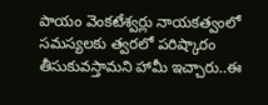పాయం వెంకటేశ్వర్లు నాయకత్వంలో సమస్యలకు త్వరలో పరిష్కారం తీసుకువస్తామని హామీ ఇచ్చారు..ఈ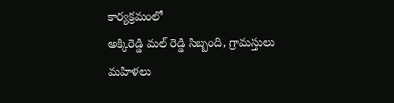కార్యక్రమంలో
అక్కిరెడ్డి మల్ రెడ్డి సిబ్బంది, గ్రామస్తులు మహిళలు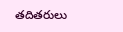తదితరులు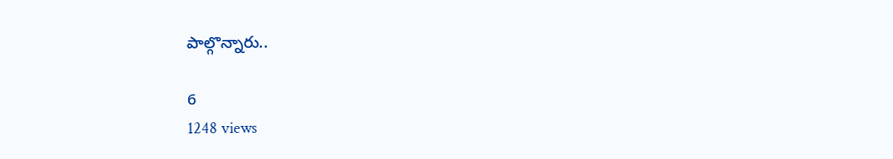పాల్గొన్నారు..

6
1248 views